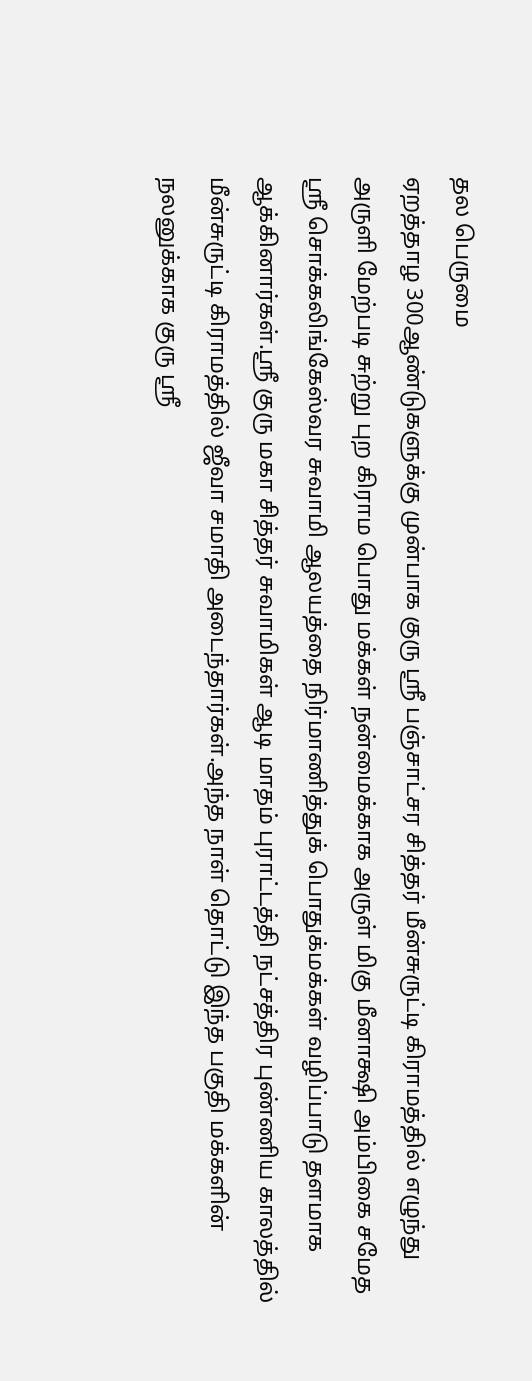தல பெருமை
ஏறத்தாழ 300ஆண்டுகளுக்கு முன்பாக குரு ஸ்ரீ பஞ்சாட்சர சித்தர் மீன்சுருட்டி கிராமத்தில் எழுந்து அருளி மேற்படி சுற்று புற கிராம பொது மக்கள் நன்மைக்காக அருள் மிகு மீனாக்ஷி அம்பிகை சமேத ஸ்ரீ சொக்கலிங்கேஸ்வர சுவாமி ஆலயத்தை நிர்மாணித்துக் பொதுக்மக்கள் வழிப்பாடு தளமாக ஆக்கினார்கள்.ஸ்ரீ குரு மகா சித்தர் சுவாமிகள் ஆடி மாதம் புராட்டத்தி நட்சத்திர புண்ணிய காலத்தில் மீன்சுருட்டி கிராமத்தில் ஜீவா சமாதி அடைந்தார்கள்.அந்த நாள் தொட்டு இந்த பகுதி மக்களின் நலனுக்காக குரு ஸ்ரீ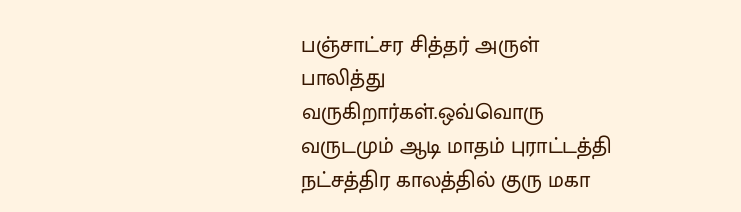பஞ்சாட்சர சித்தர் அருள் பாலித்து வருகிறார்கள்.ஒவ்வொரு வருடமும் ஆடி மாதம் புராட்டத்தி நட்சத்திர காலத்தில் குரு மகா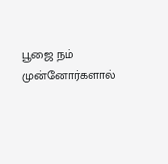பூஜை நம் முன்னோர்களால்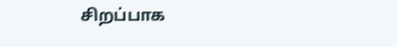சிறப்பாக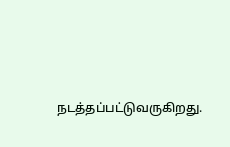நடத்தப்பட்டுவருகிறது.